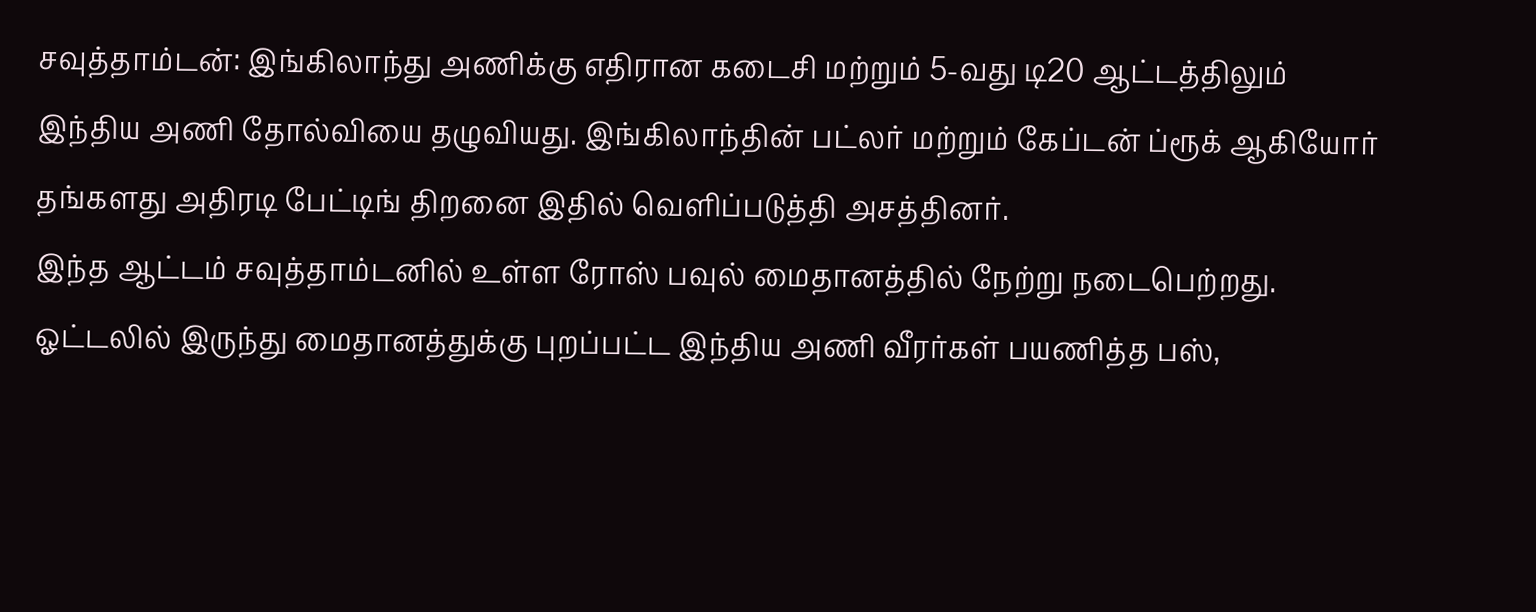சவுத்தாம்டன்: இங்கிலாந்து அணிக்கு எதிரான கடைசி மற்றும் 5-வது டி20 ஆட்டத்திலும் இந்திய அணி தோல்வியை தழுவியது. இங்கிலாந்தின் பட்லர் மற்றும் கேப்டன் ப்ரூக் ஆகியோர் தங்களது அதிரடி பேட்டிங் திறனை இதில் வெளிப்படுத்தி அசத்தினர்.
இந்த ஆட்டம் சவுத்தாம்டனில் உள்ள ரோஸ் பவுல் மைதானத்தில் நேற்று நடைபெற்றது. ஓட்டலில் இருந்து மைதானத்துக்கு புறப்பட்ட இந்திய அணி வீரர்கள் பயணித்த பஸ்,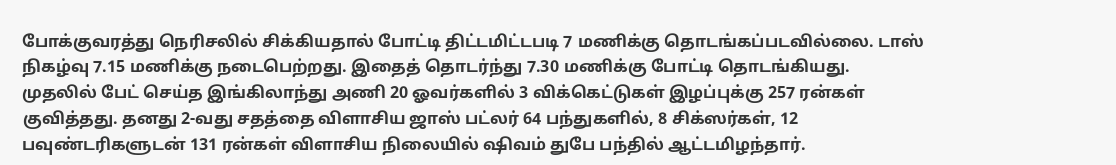போக்குவரத்து நெரிசலில் சிக்கியதால் போட்டி திட்டமிட்டபடி 7 மணிக்கு தொடங்கப்படவில்லை. டாஸ் நிகழ்வு 7.15 மணிக்கு நடைபெற்றது. இதைத் தொடர்ந்து 7.30 மணிக்கு போட்டி தொடங்கியது.
முதலில் பேட் செய்த இங்கிலாந்து அணி 20 ஓவர்களில் 3 விக்கெட்டுகள் இழப்புக்கு 257 ரன்கள் குவித்தது. தனது 2-வது சதத்தை விளாசிய ஜாஸ் பட்லர் 64 பந்துகளில், 8 சிக்ஸர்கள், 12 பவுண்டரிகளுடன் 131 ரன்கள் விளாசிய நிலையில் ஷிவம் துபே பந்தில் ஆட்டமிழந்தார்.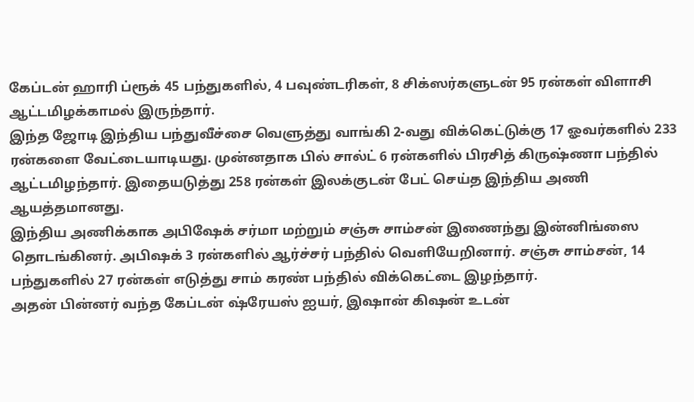கேப்டன் ஹாரி ப்ரூக் 45 பந்துகளில், 4 பவுண்டரிகள், 8 சிக்ஸர்களுடன் 95 ரன்கள் விளாசி ஆட்டமிழக்காமல் இருந்தார்.
இந்த ஜோடி இந்திய பந்துவீச்சை வெளுத்து வாங்கி 2-வது விக்கெட்டுக்கு 17 ஓவர்களில் 233 ரன்களை வேட்டையாடியது. முன்னதாக பில் சால்ட் 6 ரன்களில் பிரசித் கிருஷ்ணா பந்தில் ஆட்டமிழந்தார். இதையடுத்து 258 ரன்கள் இலக்குடன் பேட் செய்த இந்திய அணி ஆயத்தமானது.
இந்திய அணிக்காக அபிஷேக் சர்மா மற்றும் சஞ்சு சாம்சன் இணைந்து இன்னிங்ஸை தொடங்கினர். அபிஷக் 3 ரன்களில் ஆர்ச்சர் பந்தில் வெளியேறினார். சஞ்சு சாம்சன், 14 பந்துகளில் 27 ரன்கள் எடுத்து சாம் கரண் பந்தில் விக்கெட்டை இழந்தார்.
அதன் பின்னர் வந்த கேப்டன் ஷ்ரேயஸ் ஐயர், இஷான் கிஷன் உடன்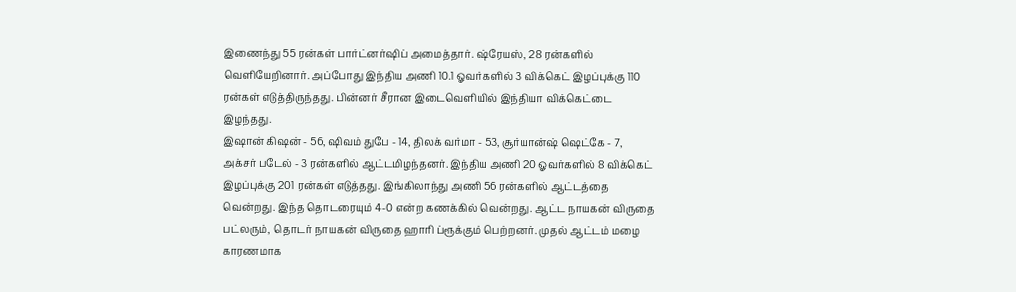இணைந்து 55 ரன்கள் பார்ட்னர்ஷிப் அமைத்தார். ஷ்ரேயஸ், 28 ரன்களில் வெளியேறினார். அப்போது இந்திய அணி 10.1 ஓவர்களில் 3 விக்கெட் இழப்புக்கு 110 ரன்கள் எடுத்திருந்தது. பின்னர் சீரான இடைவெளியில் இந்தியா விக்கெட்டை இழந்தது.
இஷான் கிஷன் - 56, ஷிவம் துபே - 14, திலக் வர்மா - 53, சூர்யான்ஷ் ஷெட்கே - 7, அக்சர் படேல் - 3 ரன்களில் ஆட்டமிழந்தனர். இந்திய அணி 20 ஓவர்களில் 8 விக்கெட் இழப்புக்கு 201 ரன்கள் எடுத்தது. இங்கிலாந்து அணி 56 ரன்களில் ஆட்டத்தை வென்றது. இந்த தொடரையும் 4-0 என்ற கணக்கில் வென்றது. ஆட்ட நாயகன் விருதை பட்லரும், தொடர் நாயகன் விருதை ஹாரி ப்ரூக்கும் பெற்றனர். முதல் ஆட்டம் மழை காரணமாக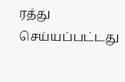ரத்து செய்யப்பட்டது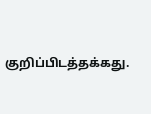குறிப்பிடத்தக்கது.